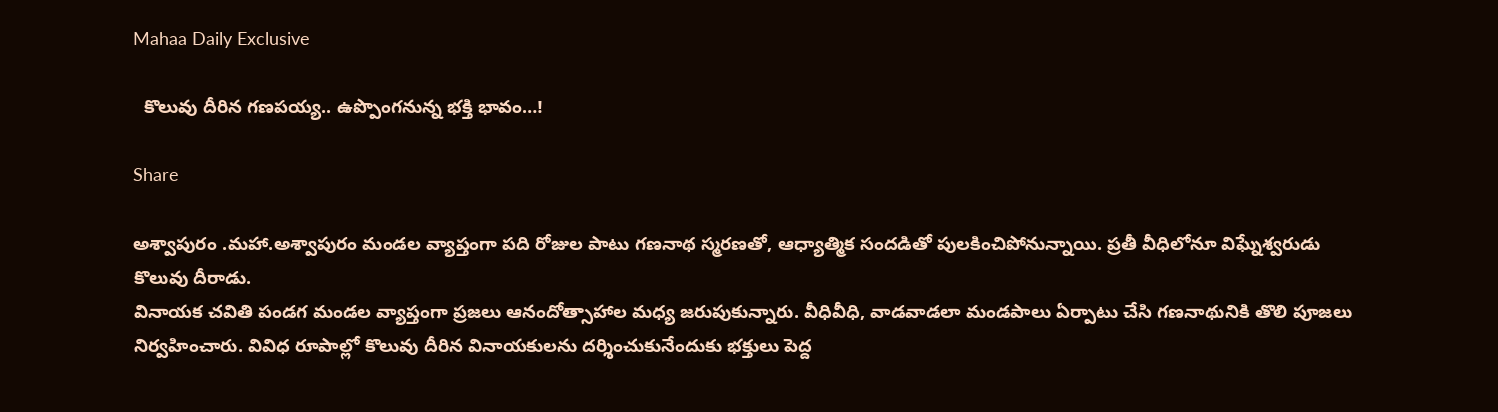Mahaa Daily Exclusive

  కొలువు దీరిన గణపయ్య.. ఉప్పొంగనున్న భక్తి భావం…!

Share

అశ్వాపురం .మహా.అశ్వాపురం మండల వ్యాప్తంగా పది రోజుల పాటు గణనాథ స్మరణతో, ఆధ్యాత్మిక సందడితో పులకించిపోనున్నాయి. ప్రతీ వీధిలోనూ విఘ్నేశ్వరుడు కొలువు దీరాడు.
వినాయక చవితి పండగ మండల వ్యాప్తంగా ప్రజలు ఆనందోత్సాహాల మధ్య జరుపుకున్నారు. వీధివీధి, వాడవాడలా మండపాలు ఏర్పాటు చేసి గణనాథునికి తొలి పూజలు నిర్వహించారు. వివిధ రూపాల్లో కొలువు దీరిన వినాయకులను దర్శించుకునేందుకు భక్తులు పెద్ద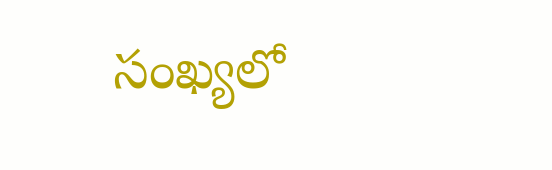సంఖ్యలో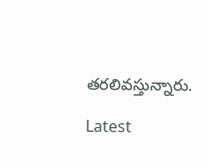తరలివస్తున్నారు.

Latest